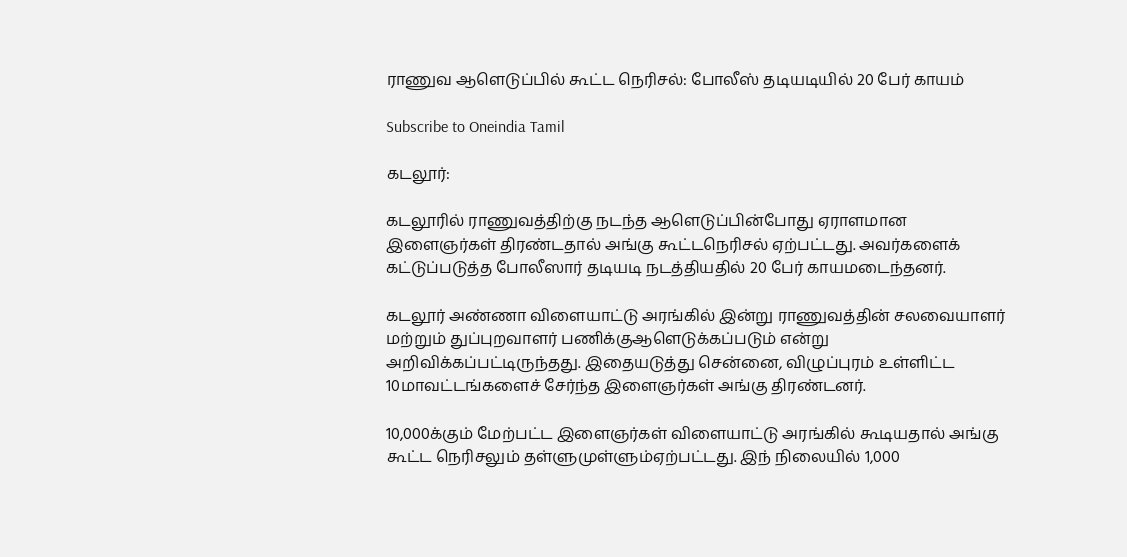ராணுவ ஆளெடுப்பில் கூட்ட நெரிசல்: போலீஸ் தடியடியில் 20 பேர் காயம்

Subscribe to Oneindia Tamil

கடலூர்:

கடலூரில் ராணுவத்திற்கு நடந்த ஆளெடுப்பின்போது ஏராளமான இளைஞர்கள் திரண்டதால் அங்கு கூட்டநெரிசல் ஏற்பட்டது. அவர்களைக் கட்டுப்படுத்த போலீஸார் தடியடி நடத்தியதில் 20 பேர் காயமடைந்தனர்.

கடலூர் அண்ணா விளையாட்டு அரங்கில் இன்று ராணுவத்தின் சலவையாளர் மற்றும் துப்புறவாளர் பணிக்குஆளெடுக்கப்படும் என்று அறிவிக்கப்பட்டிருந்தது. இதையடுத்து சென்னை, விழுப்புரம் உள்ளிட்ட 10மாவட்டங்களைச் சேர்ந்த இளைஞர்கள் அங்கு திரண்டனர்.

10,000க்கும் மேற்பட்ட இளைஞர்கள் விளையாட்டு அரங்கில் கூடியதால் அங்கு கூட்ட நெரிசலும் தள்ளுமுள்ளும்ஏற்பட்டது. இந் நிலையில் 1,000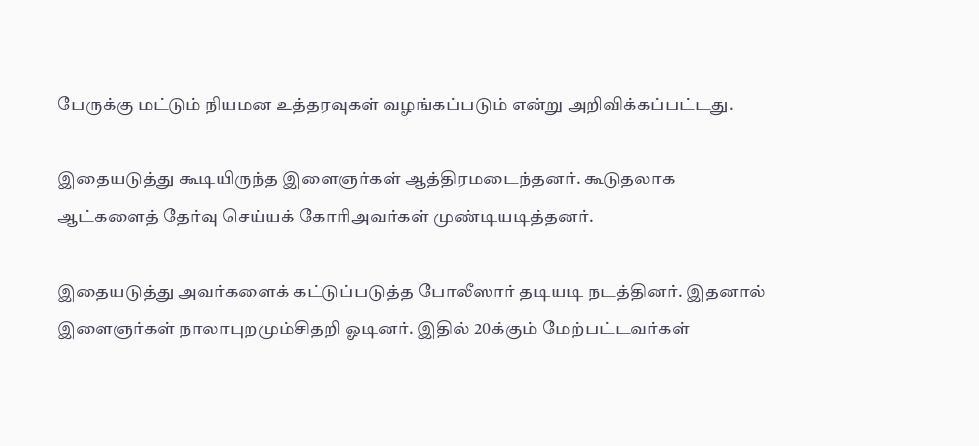பேருக்கு மட்டும் நியமன உத்தரவுகள் வழங்கப்படும் என்று அறிவிக்கப்பட்டது.

இதையடுத்து கூடியிருந்த இளைஞர்கள் ஆத்திரமடைந்தனர். கூடுதலாக ஆட்களைத் தேர்வு செய்யக் கோரிஅவர்கள் முண்டியடித்தனர்.

இதையடுத்து அவர்களைக் கட்டுப்படுத்த போலீஸார் தடியடி நடத்தினர். இதனால் இளைஞர்கள் நாலாபுறமும்சிதறி ஓடினர். இதில் 20க்கும் மேற்பட்டவர்கள்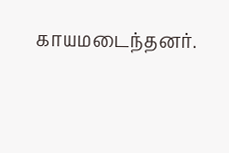காயமடைந்தனர்.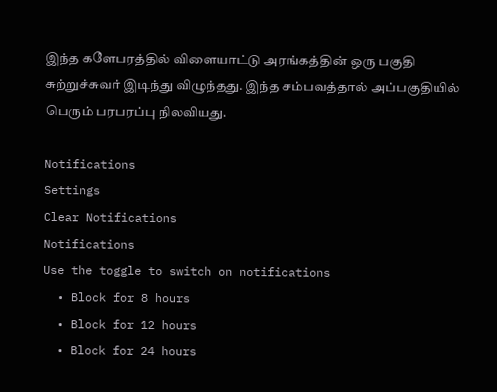இந்த களேபரத்தில் விளையாட்டு அரங்கத்தின் ஒரு பகுதி சுற்றுச்சுவர் இடிந்து விழுந்தது. இந்த சம்பவத்தால் அப்பகுதியில் பெரும் பரபரப்பு நிலவியது.

Notifications
Settings
Clear Notifications
Notifications
Use the toggle to switch on notifications
  • Block for 8 hours
  • Block for 12 hours
  • Block for 24 hours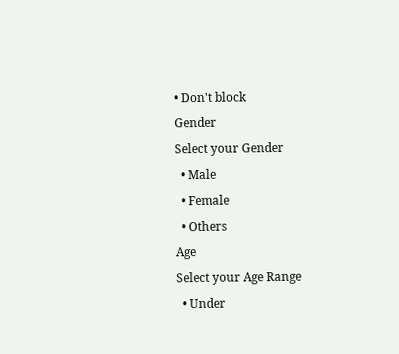• Don't block
Gender
Select your Gender
  • Male
  • Female
  • Others
Age
Select your Age Range
  • Under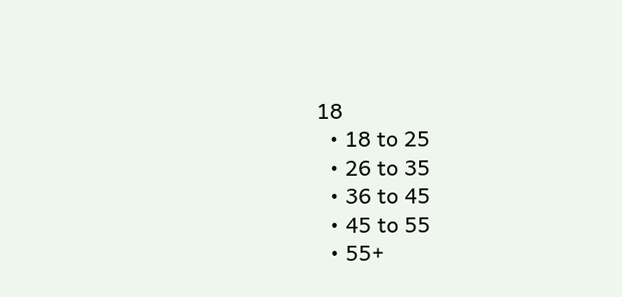18
  • 18 to 25
  • 26 to 35
  • 36 to 45
  • 45 to 55
  • 55+